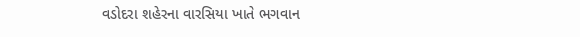વડોદરા શહેરના વારસિયા ખાતે ભગવાન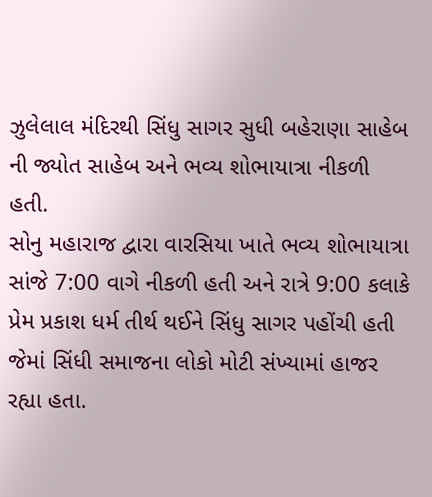ઝુલેલાલ મંદિરથી સિંધુ સાગર સુધી બહેરાણા સાહેબ ની જ્યોત સાહેબ અને ભવ્ય શોભાયાત્રા નીકળી હતી.
સોનુ મહારાજ દ્વારા વારસિયા ખાતે ભવ્ય શોભાયાત્રા સાંજે 7:00 વાગે નીકળી હતી અને રાત્રે 9:00 કલાકે પ્રેમ પ્રકાશ ધર્મ તીર્થ થઈને સિંધુ સાગર પહોંચી હતી જેમાં સિંધી સમાજના લોકો મોટી સંખ્યામાં હાજર રહ્યા હતા.